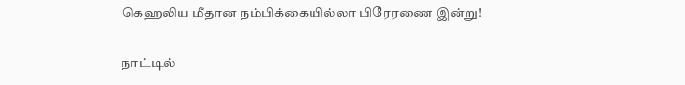கெஹலிய மீதான நம்பிக்கையில்லா பிரேரணை இன்று!

நாட்டில்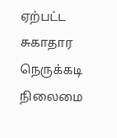ஏற்பட்ட சுகாதார நெருக்கடி நிலைமை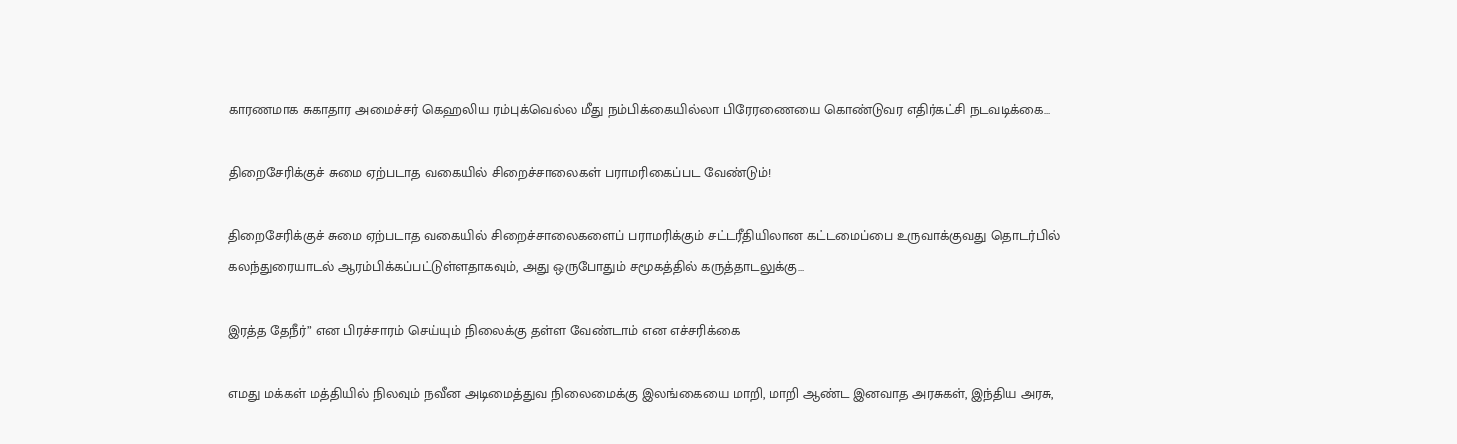காரணமாக சுகாதார அமைச்சர் கெஹலிய ரம்புக்வெல்ல மீது நம்பிக்கையில்லா பிரேரணையை கொண்டுவர எதிர்கட்சி நடவடிக்கை…

திறைசேரிக்குச் சுமை ஏற்படாத வகையில் சிறைச்சாலைகள் பராமரிகைப்பட வேண்டும்!

திறைசேரிக்குச் சுமை ஏற்படாத வகையில் சிறைச்சாலைகளைப் பராமரிக்கும் சட்டரீதியிலான கட்டமைப்பை உருவாக்குவது தொடர்பில் கலந்துரையாடல் ஆரம்பிக்கப்பட்டுள்ளதாகவும், அது ஒருபோதும் சமூகத்தில் கருத்தாடலுக்கு…

இரத்த தேநீர்” என பிரச்சாரம் செய்யும் நிலைக்கு தள்ள வேண்டாம் என எச்சரிக்கை

எமது மக்கள் மத்தியில் நிலவும் நவீன அடிமைத்துவ நிலைமைக்கு இலங்கையை மாறி, மாறி ஆண்ட இனவாத அரசுகள், இந்திய அரசு,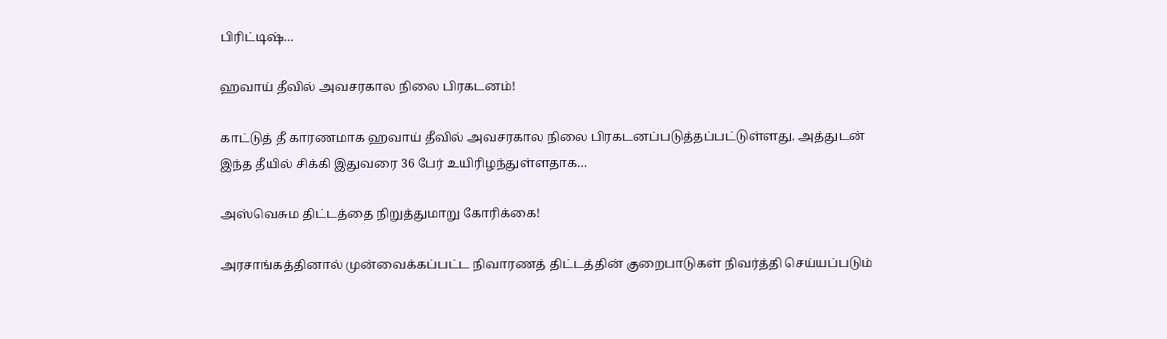பிரிட்டிஷ்…

ஹவாய் தீவில் அவசரகால நிலை பிரகடனம்!

காட்டுத் தீ காரணமாக ஹவாய் தீவில் அவசரகால நிலை பிரகடனப்படுத்தப்பட்டுள்ளது. அத்துடன் இந்த தீயில் சிக்கி இதுவரை 36 பேர் உயிரிழந்துள்ளதாக…

அஸ்வெசும திட்டத்தை நிறுத்துமாறு கோரிக்கை!

அரசாங்கத்தினால் முன்வைக்கப்பட்ட நிவாரணத் திட்டத்தின் குறைபாடுகள் நிவர்த்தி செய்யப்படும்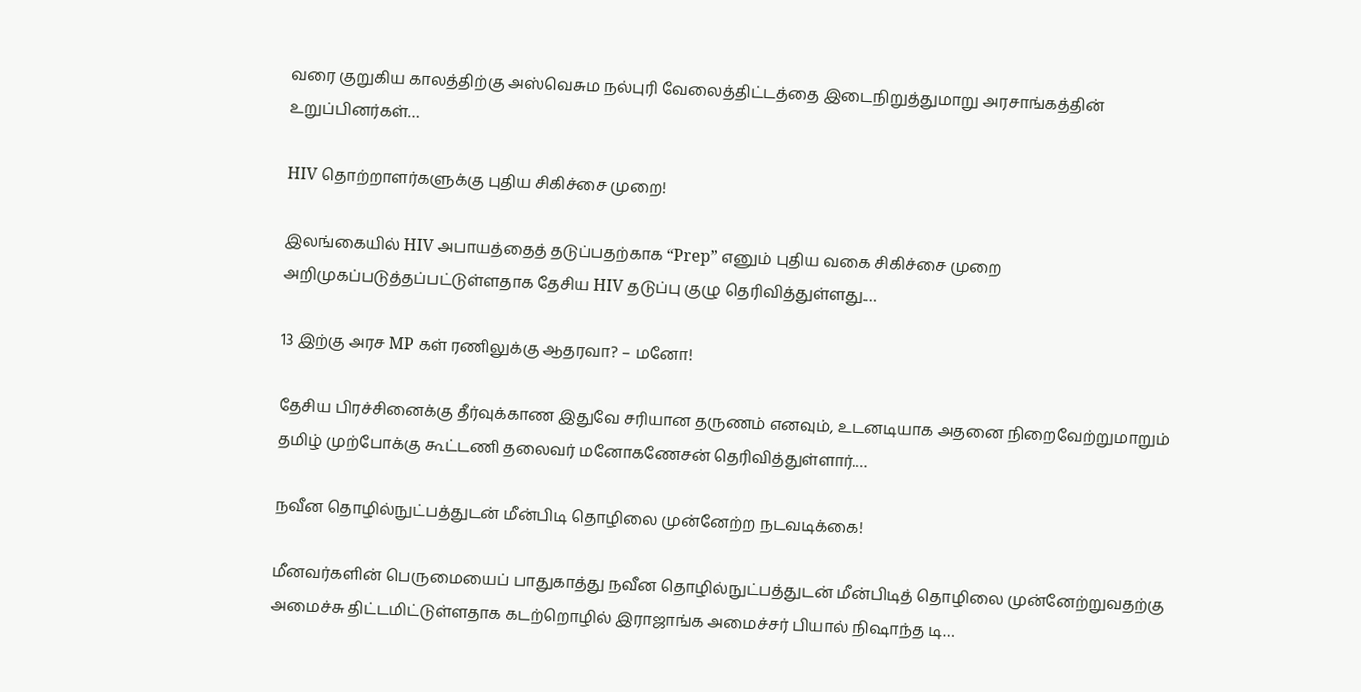வரை குறுகிய காலத்திற்கு அஸ்வெசும நல்புரி வேலைத்திட்டத்தை இடைநிறுத்துமாறு அரசாங்கத்தின் உறுப்பினர்கள்…

HIV தொற்றாளர்களுக்கு புதிய சிகிச்சை முறை!

இலங்கையில் HIV அபாயத்தைத் தடுப்பதற்காக “Prep” எனும் புதிய வகை சிகிச்சை முறை அறிமுகப்படுத்தப்பட்டுள்ளதாக தேசிய HIV தடுப்பு குழு தெரிவித்துள்ளது.…

13 இற்கு அரச MP கள் ரணிலுக்கு ஆதரவா? – மனோ!

தேசிய பிரச்சினைக்கு தீர்வுக்காண இதுவே சரியான தருணம் எனவும், உடனடியாக அதனை நிறைவேற்றுமாறும் தமிழ் முற்போக்கு கூட்டணி தலைவர் மனோகணேசன் தெரிவித்துள்ளார்.…

நவீன தொழில்நுட்பத்துடன் மீன்பிடி தொழிலை முன்னேற்ற நடவடிக்கை!

மீனவர்களின் பெருமையைப் பாதுகாத்து நவீன தொழில்நுட்பத்துடன் மீன்பிடித் தொழிலை முன்னேற்றுவதற்கு அமைச்சு திட்டமிட்டுள்ளதாக கடற்றொழில் இராஜாங்க அமைச்சர் பியால் நிஷாந்த டி…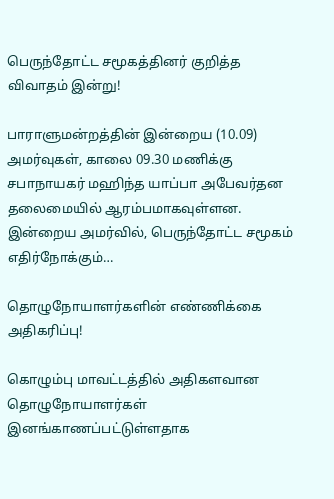பெருந்தோட்ட சமூகத்தினர் குறித்த விவாதம் இன்று!

பாராளுமன்றத்தின் இன்றைய (10.09) அமர்வுகள், காலை 09.30 மணிக்கு சபாநாயகர் மஹிந்த யாப்பா அபேவர்தன தலைமையில் ஆரம்பமாகவுள்ளன.  இன்றைய அமர்வில், பெருந்தோட்ட சமூகம் எதிர்நோக்கும்…

தொழுநோயாளர்களின் எண்ணிக்கை அதிகரிப்பு!

கொழும்பு மாவட்டத்தில் அதிகளவான தொழுநோயாளர்கள் இனங்காணப்பட்டுள்ளதாக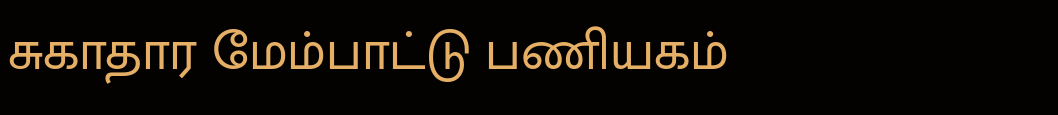சுகாதார மேம்பாட்டு பணியகம்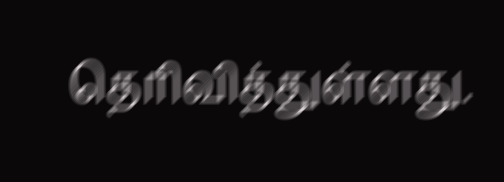தெரிவித்துள்ளது.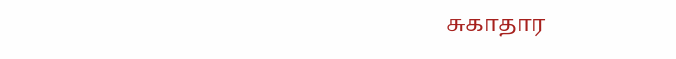சுகாதார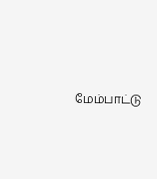மேம்பாட்டு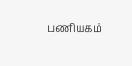பணியகம்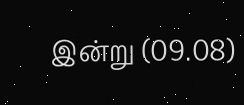இன்று (09.08)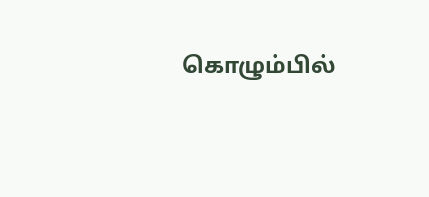கொழும்பில்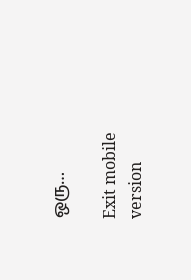ஒரு…

Exit mobile version